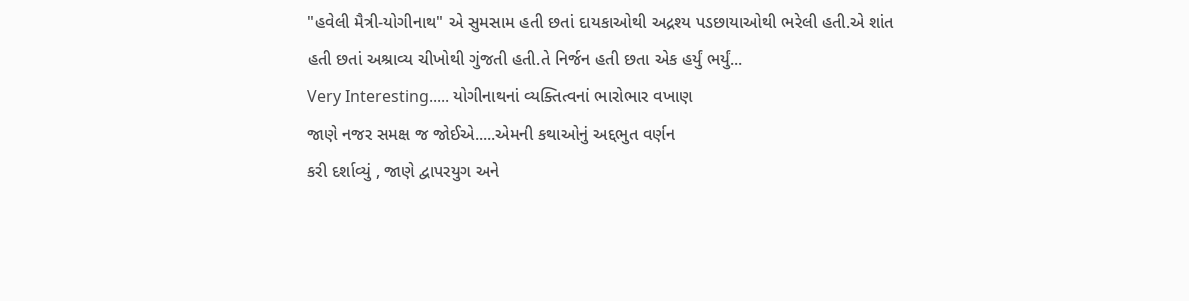"હવેલી મૈત્રી-યોગીનાથ" એ સુમસામ હતી છતાં દાયકાઓથી અદ્રશ્ય પડછાયાઓથી ભરેલી હતી.એ શાંત હતી છતાં અશ્રાવ્ય ચીખોથી ગુંજતી હતી.તે નિર્જન હતી છતા એક હર્યું ભર્યું...
Very Interesting..... યોગીનાથનાં વ્યક્તિત્વનાં ભારોભાર વખાણ
જાણે નજર સમક્ષ જ જોઈએ.....એમની કથાઓનું અદ્દભુત વર્ણન
કરી દર્શાવ્યું , જાણે દ્વાપરયુગ અને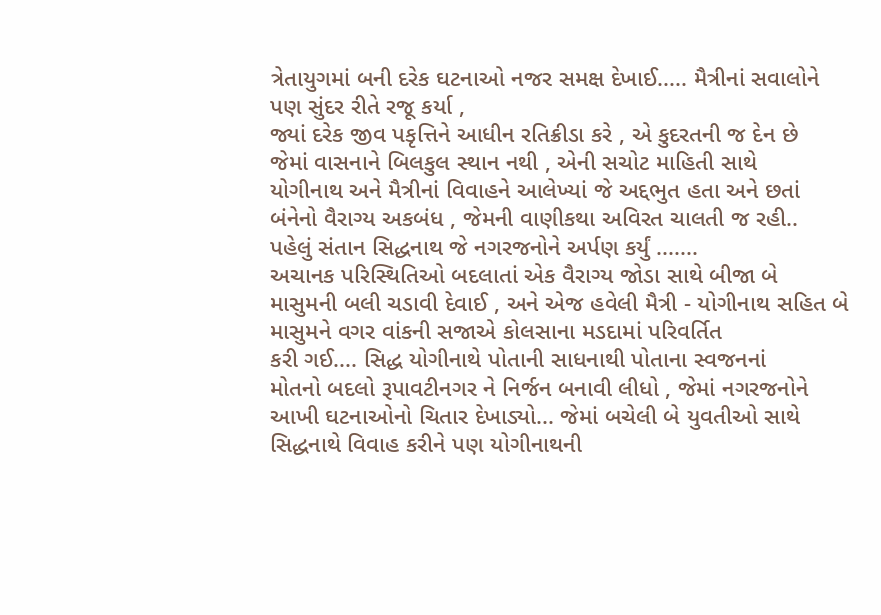ત્રેતાયુગમાં બની દરેક ઘટનાઓ નજર સમક્ષ દેખાઈ..... મૈત્રીનાં સવાલોને પણ સુંદર રીતે રજૂ કર્યા ,
જ્યાં દરેક જીવ પકૃત્તિને આધીન રતિક્રીડા કરે , એ કુદરતની જ દેન છે
જેમાં વાસનાને બિલકુલ સ્થાન નથી , એની સચોટ માહિતી સાથે
યોગીનાથ અને મૈત્રીનાં વિવાહને આલેખ્યાં જે અદ્દભુત હતા અને છતાં
બંનેનો વૈરાગ્ય અકબંધ , જેમની વાણીકથા અવિરત ચાલતી જ રહી..
પહેલું સંતાન સિદ્ધનાથ જે નગરજનોને અર્પણ કર્યું .......
અચાનક પરિસ્થિતિઓ બદલાતાં એક વૈરાગ્ય જોડા સાથે બીજા બે માસુમની બલી ચડાવી દેવાઈ , અને એજ હવેલી મૈત્રી - યોગીનાથ સહિત બે માસુમને વગર વાંકની સજાએ કોલસાના મડદામાં પરિવર્તિત
કરી ગઈ.... સિદ્ધ યોગીનાથે પોતાની સાધનાથી પોતાના સ્વજનનાં
મોતનો બદલો રૂપાવટીનગર ને નિર્જન બનાવી લીધો , જેમાં નગરજનોને આખી ઘટનાઓનો ચિતાર દેખાડ્યો... જેમાં બચેલી બે યુવતીઓ સાથે સિદ્ધનાથે વિવાહ કરીને પણ યોગીનાથની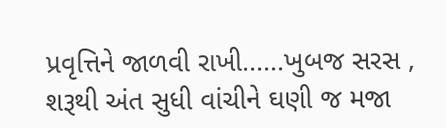પ્રવૃત્તિને જાળવી રાખી......ખુબજ સરસ , શરૂથી અંત સુધી વાંચીને ઘણી જ મજા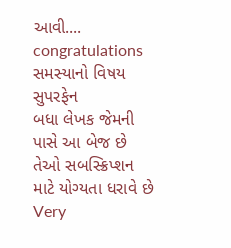આવી.... congratulations
સમસ્યાનો વિષય
સુપરફેન
બધા લેખક જેમની પાસે આ બેજ છે તેઓ સબસ્ક્રિપ્શન માટે યોગ્યતા ધરાવે છે
Very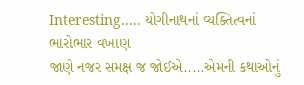Interesting..... યોગીનાથનાં વ્યક્તિત્વનાં ભારોભાર વખાણ
જાણે નજર સમક્ષ જ જોઈએ.....એમની કથાઓનું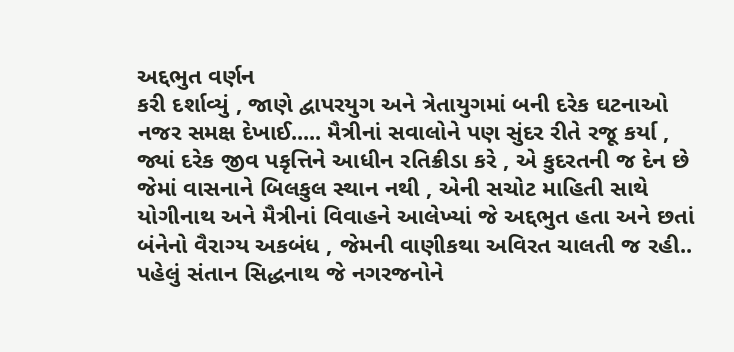અદ્દભુત વર્ણન
કરી દર્શાવ્યું , જાણે દ્વાપરયુગ અને ત્રેતાયુગમાં બની દરેક ઘટનાઓ નજર સમક્ષ દેખાઈ..... મૈત્રીનાં સવાલોને પણ સુંદર રીતે રજૂ કર્યા ,
જ્યાં દરેક જીવ પકૃત્તિને આધીન રતિક્રીડા કરે , એ કુદરતની જ દેન છે
જેમાં વાસનાને બિલકુલ સ્થાન નથી , એની સચોટ માહિતી સાથે
યોગીનાથ અને મૈત્રીનાં વિવાહને આલેખ્યાં જે અદ્દભુત હતા અને છતાં
બંનેનો વૈરાગ્ય અકબંધ , જેમની વાણીકથા અવિરત ચાલતી જ રહી..
પહેલું સંતાન સિદ્ધનાથ જે નગરજનોને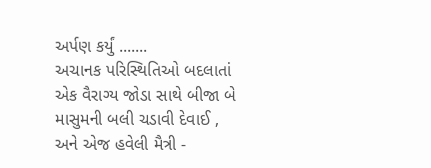અર્પણ કર્યું .......
અચાનક પરિસ્થિતિઓ બદલાતાં એક વૈરાગ્ય જોડા સાથે બીજા બે માસુમની બલી ચડાવી દેવાઈ , અને એજ હવેલી મૈત્રી -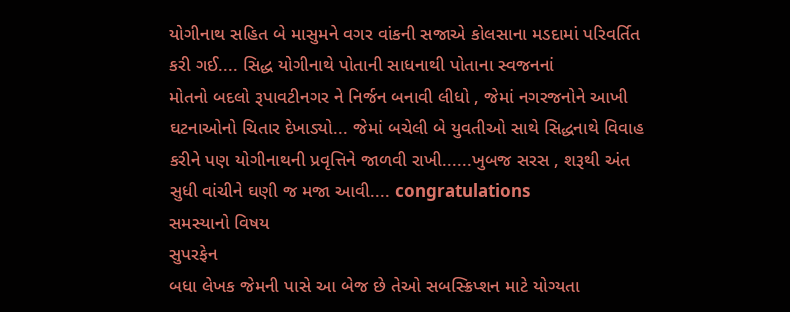યોગીનાથ સહિત બે માસુમને વગર વાંકની સજાએ કોલસાના મડદામાં પરિવર્તિત
કરી ગઈ.... સિદ્ધ યોગીનાથે પોતાની સાધનાથી પોતાના સ્વજનનાં
મોતનો બદલો રૂપાવટીનગર ને નિર્જન બનાવી લીધો , જેમાં નગરજનોને આખી ઘટનાઓનો ચિતાર દેખાડ્યો... જેમાં બચેલી બે યુવતીઓ સાથે સિદ્ધનાથે વિવાહ કરીને પણ યોગીનાથની પ્રવૃત્તિને જાળવી રાખી......ખુબજ સરસ , શરૂથી અંત સુધી વાંચીને ઘણી જ મજા આવી.... congratulations
સમસ્યાનો વિષય
સુપરફેન
બધા લેખક જેમની પાસે આ બેજ છે તેઓ સબસ્ક્રિપ્શન માટે યોગ્યતા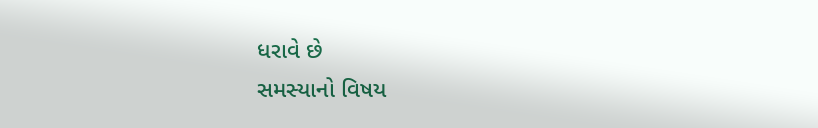ધરાવે છે
સમસ્યાનો વિષય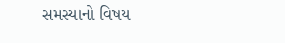સમસ્યાનો વિષય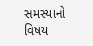સમસ્યાનો વિષય